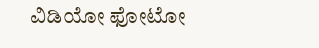ವಿಡಿಯೋ ಫೋಟೋ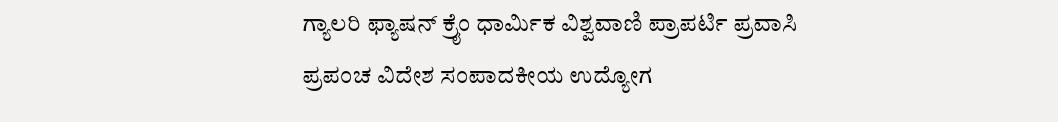ಗ್ಯಾಲರಿ ಫ್ಯಾಷನ್ ಕ್ರೈಂ ಧಾರ್ಮಿಕ ವಿಶ್ವವಾಣಿ ಪ್ರಾಪರ್ಟಿ ಪ್ರವಾಸಿ ಪ್ರಪಂಚ ವಿದೇಶ ಸಂಪಾದಕೀಯ ಉದ್ಯೋಗ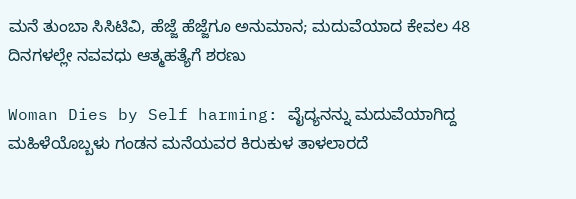ಮನೆ ತುಂಬಾ ಸಿಸಿಟಿವಿ, ಹೆಜ್ಜೆ ಹೆಜ್ಜೆಗೂ ಅನುಮಾನ; ಮದುವೆಯಾದ ಕೇವಲ 48 ದಿನಗಳಲ್ಲೇ ನವವಧು ಆತ್ಮಹತ್ಯೆಗೆ ಶರಣು

Woman Dies by Self harming: ವೈದ್ಯನನ್ನು ಮದುವೆಯಾಗಿದ್ದ ಮಹಿಳೆಯೊಬ್ಬಳು ಗಂಡನ ಮನೆಯವರ ಕಿರುಕುಳ ತಾಳಲಾರದೆ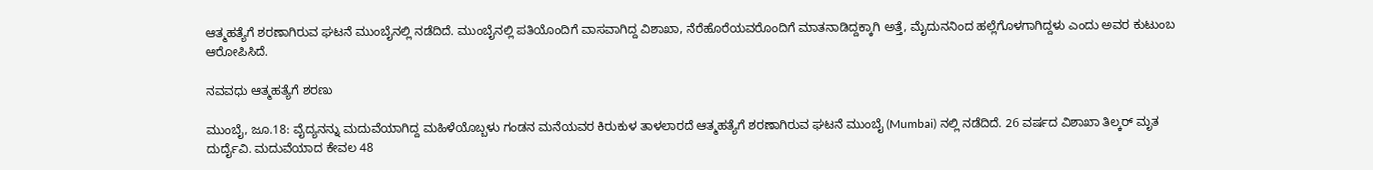ಆತ್ಮಹತ್ಯೆಗೆ ಶರಣಾಗಿರುವ ಘಟನೆ ಮುಂಬೈನಲ್ಲಿ ನಡೆದಿದೆ. ಮುಂಬೈನಲ್ಲಿ ಪತಿಯೊಂದಿಗೆ ವಾಸವಾಗಿದ್ದ ವಿಶಾಖಾ, ನೆರೆಹೊರೆಯವರೊಂದಿಗೆ ಮಾತನಾಡಿದ್ದಕ್ಕಾಗಿ ಅತ್ತೆ, ಮೈದುನನಿಂದ ಹಲ್ಲೆಗೊಳಗಾಗಿದ್ದಳು ಎಂದು ಅವರ ಕುಟುಂಬ ಆರೋಪಿಸಿದೆ.

ನವವಧು ಆತ್ಮಹತ್ಯೆಗೆ ಶರಣು

ಮುಂಬೈ, ಜೂ.18: ವೈದ್ಯನನ್ನು ಮದುವೆಯಾಗಿದ್ದ ಮಹಿಳೆಯೊಬ್ಬಳು ಗಂಡನ ಮನೆಯವರ ಕಿರುಕುಳ ತಾಳಲಾರದೆ ಆತ್ಮಹತ್ಯೆಗೆ ಶರಣಾಗಿರುವ ಘಟನೆ ಮುಂಬೈ (Mumbai) ನಲ್ಲಿ ನಡೆದಿದೆ. 26 ವರ್ಷದ ವಿಶಾಖಾ ತಿಲ್ಕರ್ ಮೃತ ದುರ್ದೈವಿ. ಮದುವೆಯಾದ ಕೇವಲ 48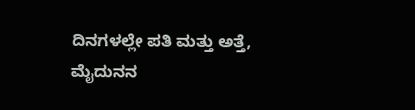ದಿನಗಳಲ್ಲೇ ಪತಿ ಮತ್ತು ಅತ್ತೆ, ಮೈದುನನ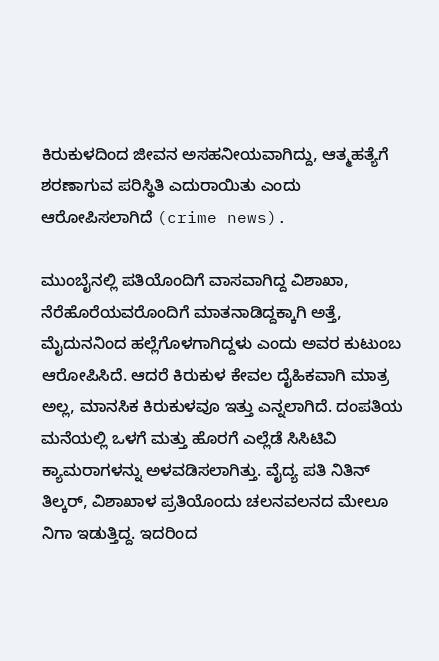ಕಿರುಕುಳದಿಂದ ಜೀವನ ಅಸಹನೀಯವಾಗಿದ್ದು, ಆತ್ಮಹತ್ಯೆಗೆ ಶರಣಾಗುವ ಪರಿಸ್ಥಿತಿ ಎದುರಾಯಿತು ಎಂದು ಆರೋಪಿಸಲಾಗಿದೆ (crime news).

ಮುಂಬೈನಲ್ಲಿ ಪತಿಯೊಂದಿಗೆ ವಾಸವಾಗಿದ್ದ ವಿಶಾಖಾ, ನೆರೆಹೊರೆಯವರೊಂದಿಗೆ ಮಾತನಾಡಿದ್ದಕ್ಕಾಗಿ ಅತ್ತೆ, ಮೈದುನನಿಂದ ಹಲ್ಲೆಗೊಳಗಾಗಿದ್ದಳು ಎಂದು ಅವರ ಕುಟುಂಬ ಆರೋಪಿಸಿದೆ. ಆದರೆ ಕಿರುಕುಳ ಕೇವಲ ದೈಹಿಕವಾಗಿ ಮಾತ್ರ ಅಲ್ಲ, ಮಾನಸಿಕ ಕಿರುಕುಳವೂ ಇತ್ತು ಎನ್ನಲಾಗಿದೆ. ದಂಪತಿಯ ಮನೆಯಲ್ಲಿ ಒಳಗೆ ಮತ್ತು ಹೊರಗೆ ಎಲ್ಲೆಡೆ ಸಿಸಿಟಿವಿ ಕ್ಯಾಮರಾಗಳನ್ನು ಅಳವಡಿಸಲಾಗಿತ್ತು. ವೈದ್ಯ ಪತಿ ನಿತಿನ್ ತಿಲ್ಕರ್, ವಿಶಾಖಾಳ ಪ್ರತಿಯೊಂದು ಚಲನವಲನದ ಮೇಲೂ ನಿಗಾ ಇಡುತ್ತಿದ್ದ. ಇದರಿಂದ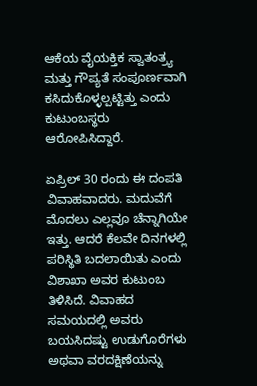ಆಕೆಯ ವೈಯಕ್ತಿಕ ಸ್ವಾತಂತ್ರ್ಯ ಮತ್ತು ಗೌಪ್ಯತೆ ಸಂಪೂರ್ಣವಾಗಿ ಕಸಿದುಕೊಳ್ಳಲ್ಪಟ್ಟಿತ್ತು ಎಂದು ಕುಟುಂಬಸ್ಥರು ಆರೋಪಿಸಿದ್ದಾರೆ.

ಏಪ್ರಿಲ್ 30 ರಂದು ಈ ದಂಪತಿ ವಿವಾಹವಾದರು. ಮದುವೆಗೆ ಮೊದಲು ಎಲ್ಲವೂ ಚೆನ್ನಾಗಿಯೇ ಇತ್ತು. ಆದರೆ ಕೆಲವೇ ದಿನಗಳಲ್ಲಿ ಪರಿಸ್ಥಿತಿ ಬದಲಾಯಿತು ಎಂದು ವಿಶಾಖಾ ಅವರ ಕುಟುಂಬ ತಿಳಿಸಿದೆ. ವಿವಾಹದ ಸಮಯದಲ್ಲಿ ಅವರು ಬಯಸಿದಷ್ಟು ಉಡುಗೊರೆಗಳು ಅಥವಾ ವರದಕ್ಷಿಣೆಯನ್ನು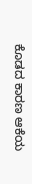ಕೊಡದ ಕಾರಣ ಆಕೆಯ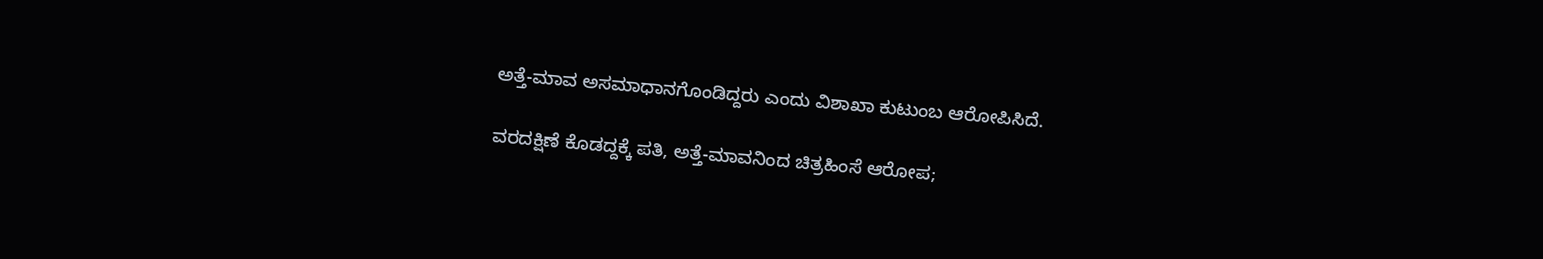ಅತ್ತೆ-ಮಾವ ಅಸಮಾಧಾನಗೊಂಡಿದ್ದರು ಎಂದು ವಿಶಾಖಾ ಕುಟುಂಬ ಆರೋಪಿಸಿದೆ.

ವರದಕ್ಷಿಣೆ ಕೊಡದ್ದಕ್ಕೆ ಪತಿ, ಅತ್ತೆ-ಮಾವನಿಂದ ಚಿತ್ರಹಿಂಸೆ ಆರೋಪ;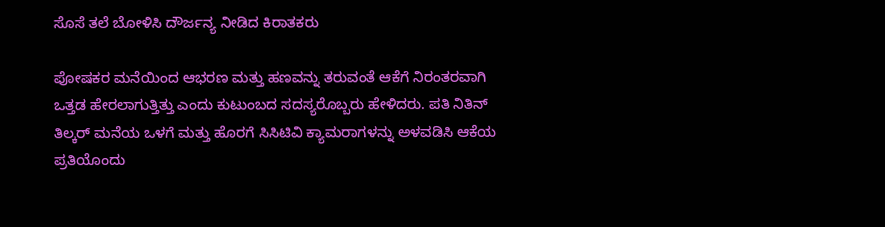ಸೊಸೆ ತಲೆ ಬೋಳಿಸಿ ದೌರ್ಜನ್ಯ ನೀಡಿದ ಕಿರಾತಕರು

ಪೋಷಕರ ಮನೆಯಿಂದ ಆಭರಣ ಮತ್ತು ಹಣವನ್ನು ತರುವಂತೆ ಆಕೆಗೆ ನಿರಂತರವಾಗಿ ಒತ್ತಡ ಹೇರಲಾಗುತ್ತಿತ್ತು ಎಂದು ಕುಟುಂಬದ ಸದಸ್ಯರೊಬ್ಬರು ಹೇಳಿದರು. ಪತಿ ನಿತಿನ್ ತಿಲ್ಕರ್ ಮನೆಯ ಒಳಗೆ ಮತ್ತು ಹೊರಗೆ ಸಿಸಿಟಿವಿ ಕ್ಯಾಮರಾಗಳನ್ನು ಅಳವಡಿಸಿ ಆಕೆಯ ಪ್ರತಿಯೊಂದು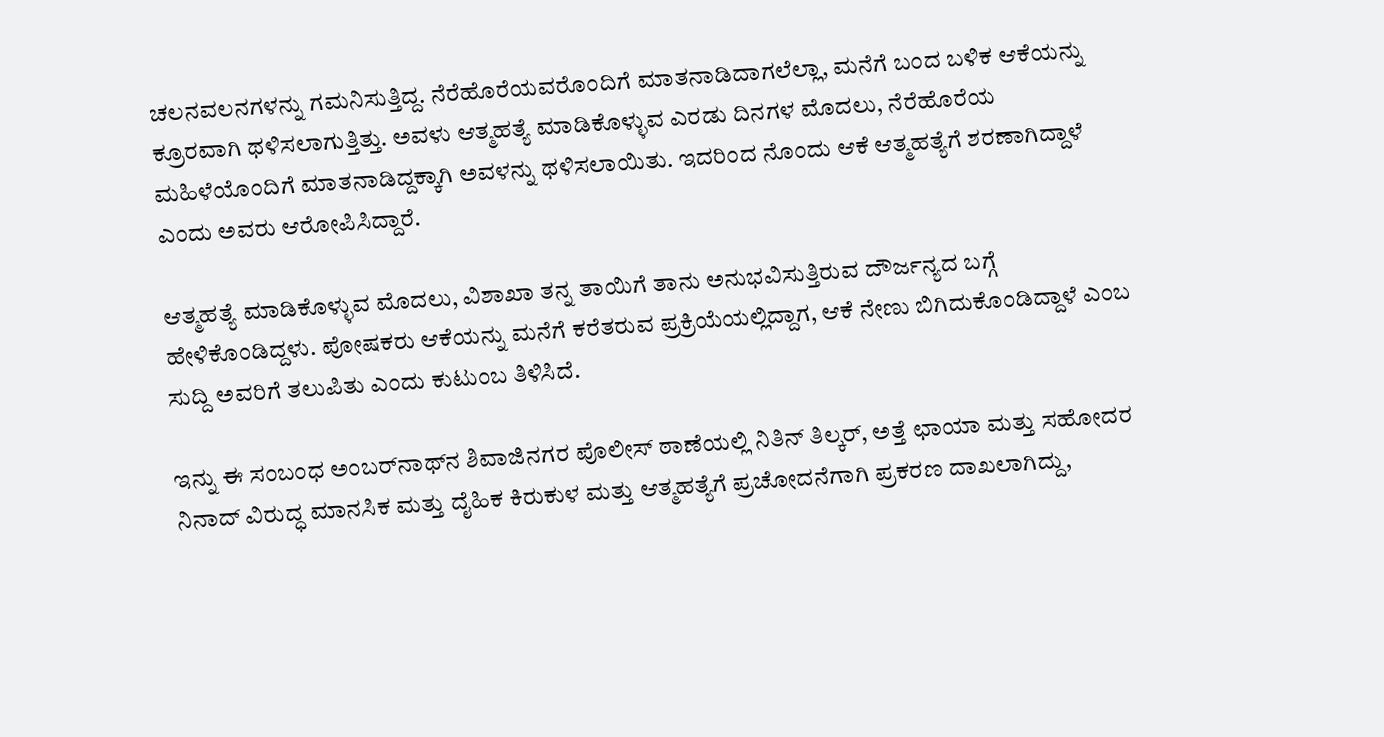ಚಲನವಲನಗಳನ್ನು ಗಮನಿಸುತ್ತಿದ್ದ. ನೆರೆಹೊರೆಯವರೊಂದಿಗೆ ಮಾತನಾಡಿದಾಗಲೆಲ್ಲಾ, ಮನೆಗೆ ಬಂದ ಬಳಿಕ ಆಕೆಯನ್ನು ಕ್ರೂರವಾಗಿ ಥಳಿಸಲಾಗುತ್ತಿತ್ತು. ಅವಳು ಆತ್ಮಹತ್ಯೆ ಮಾಡಿಕೊಳ್ಳುವ ಎರಡು ದಿನಗಳ ಮೊದಲು, ನೆರೆಹೊರೆಯ ಮಹಿಳೆಯೊಂದಿಗೆ ಮಾತನಾಡಿದ್ದಕ್ಕಾಗಿ ಅವಳನ್ನು ಥಳಿಸಲಾಯಿತು. ಇದರಿಂದ ನೊಂದು ಆಕೆ ಆತ್ಮಹತ್ಯೆಗೆ ಶರಣಾಗಿದ್ದಾಳೆ ಎಂದು ಅವರು ಆರೋಪಿಸಿದ್ದಾರೆ.

ಆತ್ಮಹತ್ಯೆ ಮಾಡಿಕೊಳ್ಳುವ ಮೊದಲು, ವಿಶಾಖಾ ತನ್ನ ತಾಯಿಗೆ ತಾನು ಅನುಭವಿಸುತ್ತಿರುವ ದೌರ್ಜನ್ಯದ ಬಗ್ಗೆ ಹೇಳಿಕೊಂಡಿದ್ದಳು. ಪೋಷಕರು ಆಕೆಯನ್ನು ಮನೆಗೆ ಕರೆತರುವ ಪ್ರಕ್ರಿಯೆಯಲ್ಲಿದ್ದಾಗ, ಆಕೆ ನೇಣು ಬಿಗಿದುಕೊಂಡಿದ್ದಾಳೆ ಎಂಬ ಸುದ್ದಿ ಅವರಿಗೆ ತಲುಪಿತು ಎಂದು ಕುಟುಂಬ ತಿಳಿಸಿದೆ.

ಇನ್ನು ಈ ಸಂಬಂಧ ಅಂಬರ್‌ನಾಥ್‌ನ ಶಿವಾಜಿನಗರ ಪೊಲೀಸ್ ಠಾಣೆಯಲ್ಲಿ ನಿತಿನ್ ತಿಲ್ಕರ್, ಅತ್ತೆ ಛಾಯಾ ಮತ್ತು ಸಹೋದರ ನಿನಾದ್ ವಿರುದ್ಧ ಮಾನಸಿಕ ಮತ್ತು ದೈಹಿಕ ಕಿರುಕುಳ ಮತ್ತು ಆತ್ಮಹತ್ಯೆಗೆ ಪ್ರಚೋದನೆಗಾಗಿ ಪ್ರಕರಣ ದಾಖಲಾಗಿದ್ದು,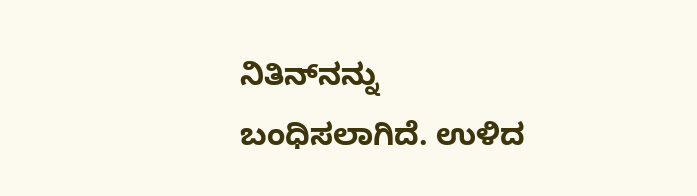ನಿತಿನ್‌ನನ್ನು ಬಂಧಿಸಲಾಗಿದೆ. ಉಳಿದ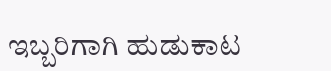ಇಬ್ಬರಿಗಾಗಿ ಹುಡುಕಾಟ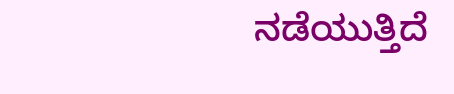ನಡೆಯುತ್ತಿದೆ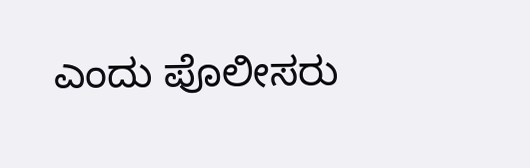ಎಂದು ಪೊಲೀಸರು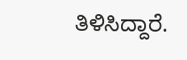ತಿಳಿಸಿದ್ದಾರೆ.